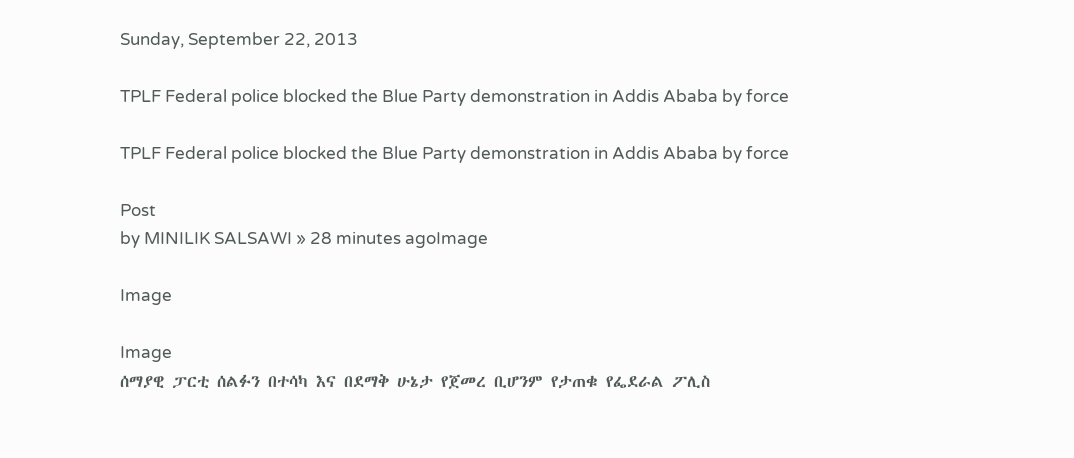Sunday, September 22, 2013

TPLF Federal police blocked the Blue Party demonstration in Addis Ababa by force

TPLF Federal police blocked the Blue Party demonstration in Addis Ababa by force

Post
by MINILIK SALSAWI » 28 minutes agoImage

Image

Image
ሰማያዊ ፓርቲ ሰልፉን በተሳካ እና በደማቅ ሁኔታ የጀመረ ቢሆንም የታጠቁ የፌደራል ፖሊስ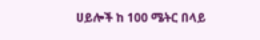ሀይሎች ከ 100 ሜትር በላይ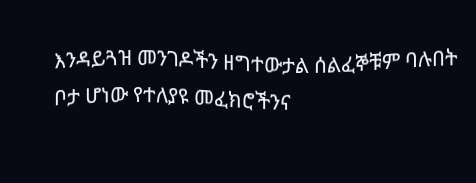እንዳይጓዝ መንገዶችን ዘግተውታል ሰልፈኞቹም ባሉበት ቦታ ሆነው የተለያዩ መፈክሮችንና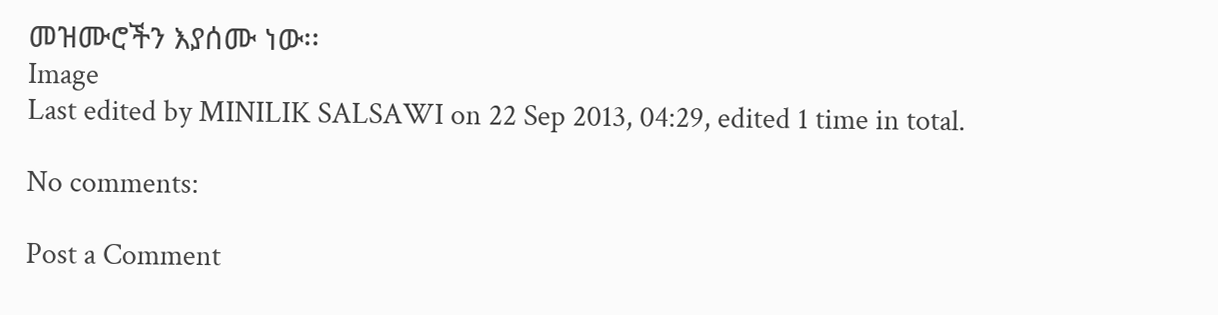መዝሙሮችን እያሰሙ ነው፡፡
Image
Last edited by MINILIK SALSAWI on 22 Sep 2013, 04:29, edited 1 time in total.

No comments:

Post a Comment